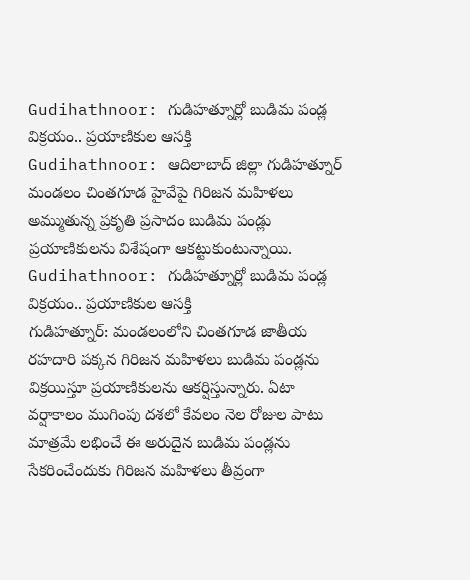Gudihathnoor: గుడిహత్నూర్లో బుడిమ పండ్ల విక్రయం.. ప్రయాణికుల ఆసక్తి
Gudihathnoor: ఆదిలాబాద్ జిల్లా గుడిహత్నూర్ మండలం చింతగూడ హైవేపై గిరిజన మహిళలు అమ్ముతున్న ప్రకృతి ప్రసాదం బుడిమ పండ్లు ప్రయాణికులను విశేషంగా ఆకట్టుకుంటున్నాయి.
Gudihathnoor: గుడిహత్నూర్లో బుడిమ పండ్ల విక్రయం.. ప్రయాణికుల ఆసక్తి
గుడిహత్నూర్: మండలంలోని చింతగూడ జాతీయ రహదారి పక్కన గిరిజన మహిళలు బుడిమ పండ్లను విక్రయిస్తూ ప్రయాణికులను ఆకర్షిస్తున్నారు. ఏటా వర్షాకాలం ముగింపు దశలో కేవలం నెల రోజుల పాటు మాత్రమే లభించే ఈ అరుదైన బుడిమ పండ్లను సేకరించేందుకు గిరిజన మహిళలు తీవ్రంగా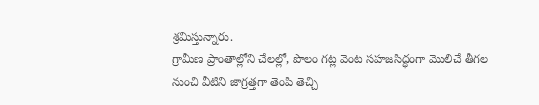శ్రమిస్తున్నారు.
గ్రామీణ ప్రాంతాల్లోని చేలల్లో, పొలం గట్ల వెంట సహజసిద్ధంగా మొలిచే తీగల నుంచి వీటిని జాగ్రత్తగా తెంపి తెచ్చి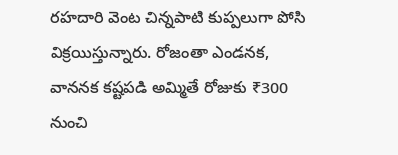రహదారి వెంట చిన్నపాటి కుప్పలుగా పోసి విక్రయిస్తున్నారు. రోజంతా ఎండనక, వాననక కష్టపడి అమ్మితే రోజుకు ₹300 నుంచి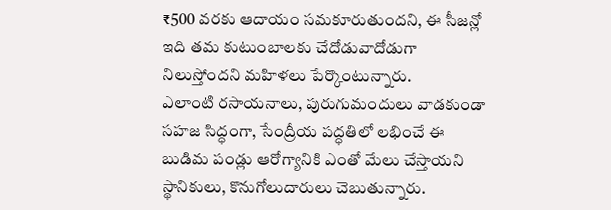₹500 వరకు ఆదాయం సమకూరుతుందని, ఈ సీజన్లో ఇది తమ కుటుంబాలకు చేదోడువాదోడుగా నిలుస్తోందని మహిళలు పేర్కొంటున్నారు.
ఎలాంటి రసాయనాలు, పురుగుమందులు వాడకుండా సహజ సిద్ధంగా, సేంద్రీయ పద్ధతిలో లభించే ఈ బుడిమ పండ్లు ఆరోగ్యానికి ఎంతో మేలు చేస్తాయని స్థానికులు, కొనుగోలుదారులు చెబుతున్నారు.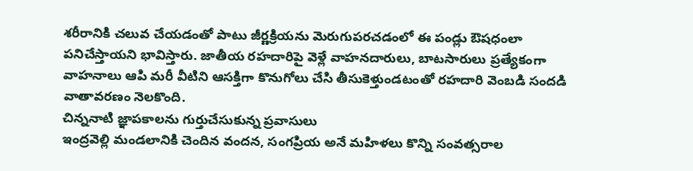శరీరానికి చలువ చేయడంతో పాటు జీర్ణక్రియను మెరుగుపరచడంలో ఈ పండ్లు ఔషధంలా పనిచేస్తాయని భావిస్తారు. జాతీయ రహదారిపై వెళ్లే వాహనదారులు, బాటసారులు ప్రత్యేకంగా వాహనాలు ఆపి మరీ వీటిని ఆసక్తిగా కొనుగోలు చేసి తీసుకెళ్తుండటంతో రహదారి వెంబడి సందడి వాతావరణం నెలకొంది.
చిన్ననాటి జ్ఞాపకాలను గుర్తుచేసుకున్న ప్రవాసులు
ఇంద్రవెల్లి మండలానికి చెందిన వందన, సంగప్రియ అనే మహిళలు కొన్ని సంవత్సరాల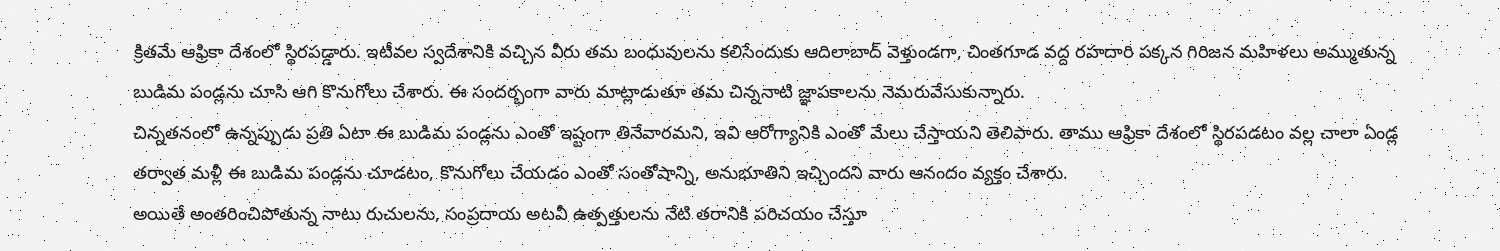క్రితమే ఆఫ్రికా దేశంలో స్థిరపడ్డారు. ఇటీవల స్వదేశానికి వచ్చిన వీరు తమ బంధువులను కలిసేందుకు ఆదిలాబాద్ వెళ్తుండగా, చింతగూడ వద్ద రహదారి పక్కన గిరిజన మహిళలు అమ్ముతున్న బుడిమ పండ్లను చూసి ఆగి కొనుగోలు చేశారు. ఈ సందర్భంగా వారు మాట్లాడుతూ తమ చిన్ననాటి జ్ఞాపకాలను నెమరువేసుకున్నారు.
చిన్నతనంలో ఉన్నప్పుడు ప్రతి ఏటా ఈ బుడిమ పండ్లను ఎంతో ఇష్టంగా తినేవారమని, ఇవి ఆరోగ్యానికి ఎంతో మేలు చేస్తాయని తెలిపారు. తాము ఆఫ్రికా దేశంలో స్థిరపడటం వల్ల చాలా ఏండ్ల తర్వాత మళ్లీ ఈ బుడిమ పండ్లను చూడటం, కొనుగోలు చేయడం ఎంతో సంతోషాన్ని, అనుభూతిని ఇచ్చిందని వారు ఆనందం వ్యక్తం చేశారు.
అయితే అంతరించిపోతున్న నాటు రుచులను, సంప్రదాయ అటవీ ఉత్పత్తులను నేటి తరానికి పరిచయం చేస్తూ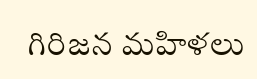గిరిజన మహిళలు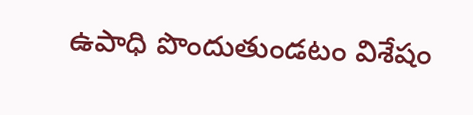ఉపాధి పొందుతుండటం విశేషం